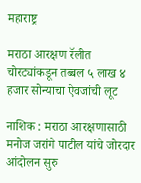महाराष्ट्र

मराठा आरक्षण रॅलीत चोरट्यांकडून तब्बल ५ लाख ४ हजार सोन्याचा ऐवजांची लूट

नाशिक : मराठा आरक्षणासाठी मनोज जरांगे पाटील यांचे जोरदार आंदोलन सुरु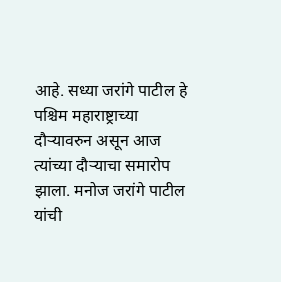आहे. सध्या जरांगे पाटील हे पश्चिम महाराष्ट्राच्या दौऱ्यावरुन असून आज त्यांच्या दौऱ्याचा समारोप झाला. मनोज जरांगे पाटील यांची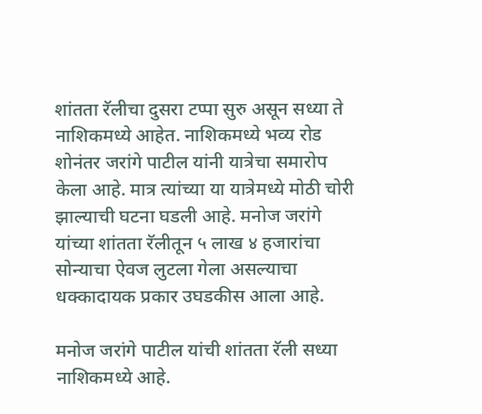शांतता रॅलीचा दुसरा टप्पा सुरु असून सध्या ते नाशिकमध्ये आहेत. नाशिकमध्ये भव्य रोड शोनंतर जरांगे पाटील यांनी यात्रेचा समारोप केला आहे. मात्र त्यांच्या या यात्रेमध्ये मोठी चोरी झाल्याची घटना घडली आहे. मनोज जरांगे यांच्या शांतता रॅलीतून ५ लाख ४ हजारांचा सोन्याचा ऐवज लुटला गेला असल्याचा धक्कादायक प्रकार उघडकीस आला आहे.

मनोज जरांगे पाटील यांची शांतता रॅली सध्या नाशिकमध्ये आहे.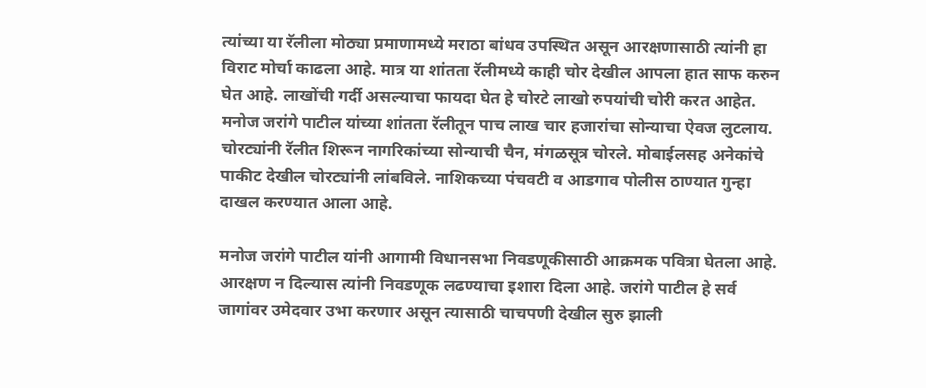त्यांच्या या रॅलीला मोठ्या प्रमाणामध्ये मराठा बांधव उपस्थित असून आरक्षणासाठी त्यांनी हा विराट मोर्चा काढला आहे. मात्र या शांतता रॅलीमध्ये काही चोर देखील आपला हात साफ करुन घेत आहे. लाखोंची गर्दी असल्याचा फायदा घेत हे चोरटे लाखो रुपयांची चोरी करत आहेत. मनोज जरांगे पाटील यांच्या शांतता रॅलीतून पाच लाख चार हजारांचा सोन्याचा ऐवज लुटलाय. चोरट्यांनी रॅलीत शिरून नागरिकांच्या सोन्याची चैन, मंगळसूत्र चोरले. मोबाईलसह अनेकांचे पाकीट देखील चोरट्यांनी लांबविले. नाशिकच्या पंचवटी व आडगाव पोलीस ठाण्यात गुन्हा दाखल करण्यात आला आहे.

मनोज जरांगे पाटील यांनी आगामी विधानसभा निवडणूकीसाठी आक्रमक पवित्रा घेतला आहे. आरक्षण न दिल्यास त्यांनी निवडणूक लढण्याचा इशारा दिला आहे. जरांगे पाटील हे सर्व जागांवर उमेदवार उभा करणार असून त्यासाठी चाचपणी देखील सुरु झाली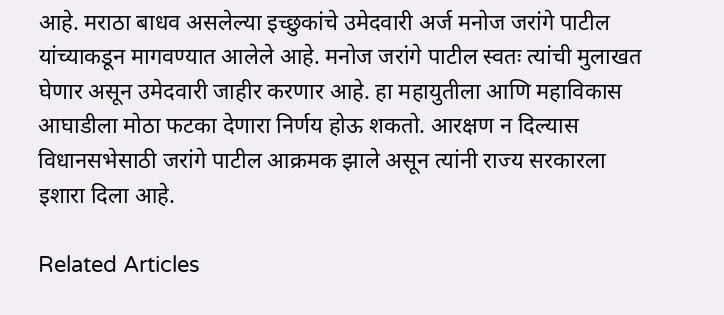आहे. मराठा बाधव असलेल्या इच्छुकांचे उमेदवारी अर्ज मनोज जरांगे पाटील यांच्याकडून मागवण्यात आलेले आहे. मनोज जरांगे पाटील स्वतः त्यांची मुलाखत घेणार असून उमेदवारी जाहीर करणार आहे. हा महायुतीला आणि महाविकास आघाडीला मोठा फटका देणारा निर्णय होऊ शकतो. आरक्षण न दिल्यास विधानसभेसाठी जरांगे पाटील आक्रमक झाले असून त्यांनी राज्य सरकारला इशारा दिला आहे.

Related Articles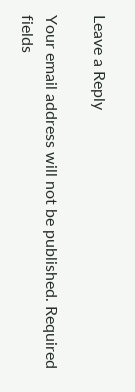Leave a Reply

Your email address will not be published. Required fields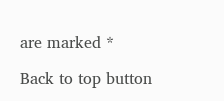are marked *

Back to top button